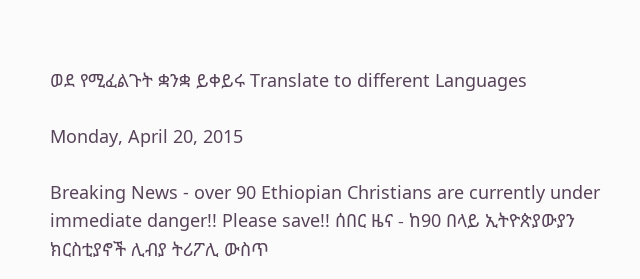ወደ የሚፈልጉት ቋንቋ ይቀይሩ Translate to different Languages

Monday, April 20, 2015

Breaking News - over 90 Ethiopian Christians are currently under immediate danger!! Please save!! ሰበር ዜና - ከ90 በላይ ኢትዮጵያውያን ክርስቲያኖች ሊብያ ትሪፖሊ ውስጥ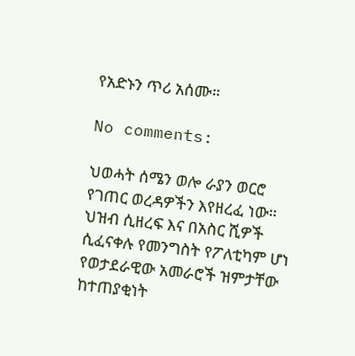የአድኑን ጥሪ አሰሙ።

No comments:

ህወሓት ሰሜን ወሎ ራያን ወርሮ የገጠር ወረዳዎችን እየዘረፈ ነው። ህዝብ ሲዘረፍ እና በአስር ሺዎች ሲፈናቀሉ የመንግስት የፖለቲካም ሆነ የወታደራዊው አመራሮች ዝምታቸው ከተጠያቂነት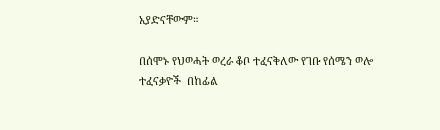አያድናቸውም።

በሰሞኑ የህወሓት ወረራ ቆቦ ተፈናቅለው የገቡ የሰሜን ወሎ ተፈናቃዮች  በከፊል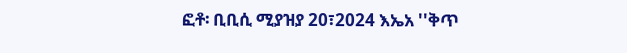ፎቶ፡ ቢቢሲ ሚያዝያ 20፣2024 እኤአ ''ቅጥ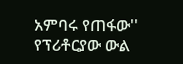አምባሩ የጠፋው'' የፕሪቶርያው ውል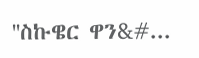''ስኩዌር ዋን&#...